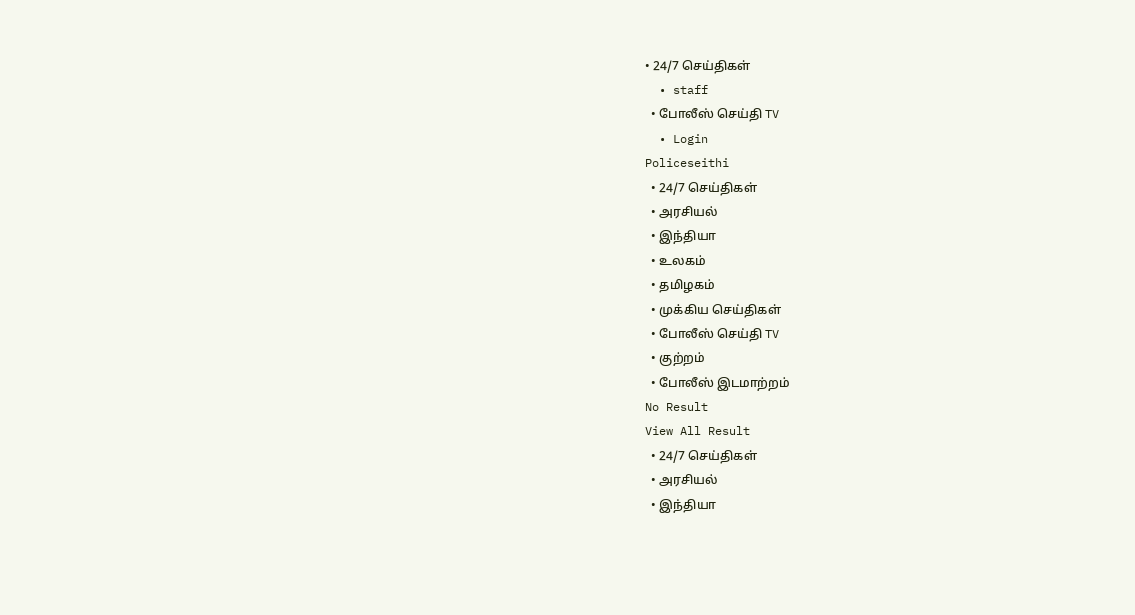• 24/7 செய்திகள்
  • staff
  • போலீஸ் செய்தி TV
  • Login
Policeseithi
  • 24/7 செய்திகள்
  • அரசியல்
  • இந்தியா
  • உலகம்
  • தமிழகம்
  • முக்கிய செய்திகள்
  • போலீஸ் செய்தி TV
  • குற்றம்
  • போலீஸ் இடமாற்றம்
No Result
View All Result
  • 24/7 செய்திகள்
  • அரசியல்
  • இந்தியா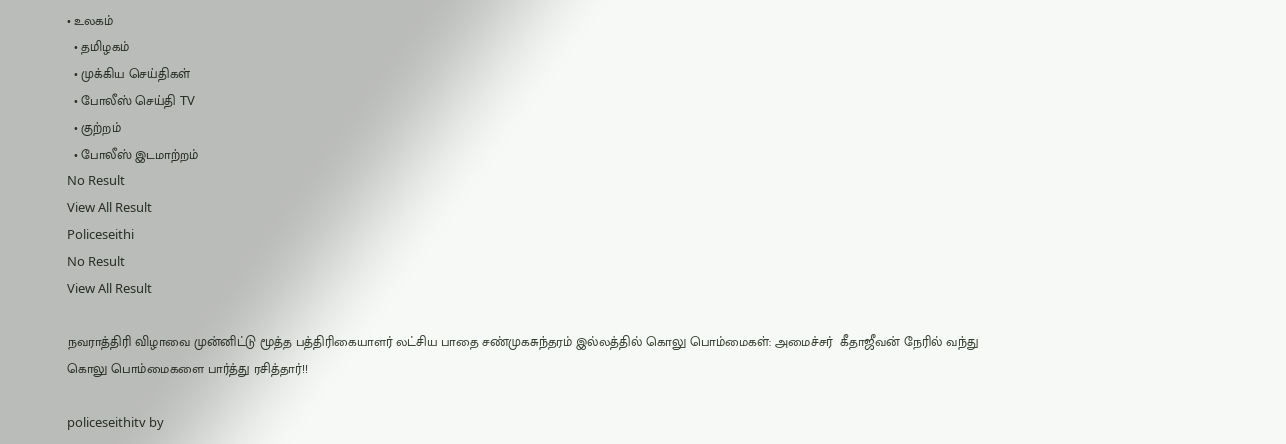• உலகம்
  • தமிழகம்
  • முக்கிய செய்திகள்
  • போலீஸ் செய்தி TV
  • குற்றம்
  • போலீஸ் இடமாற்றம்
No Result
View All Result
Policeseithi
No Result
View All Result

நவராத்திரி விழாவை முன்னிட்டு மூத்த பத்திரிகையாளர் லட்சிய பாதை சண்முகசுந்தரம் இல்லத்தில் கொலு பொம்மைகள்: அமைச்சர்  கீதாஜீவன் நேரில் வந்து கொலு பொம்மைகளை பார்த்து ரசித்தார்!!

policeseithitv by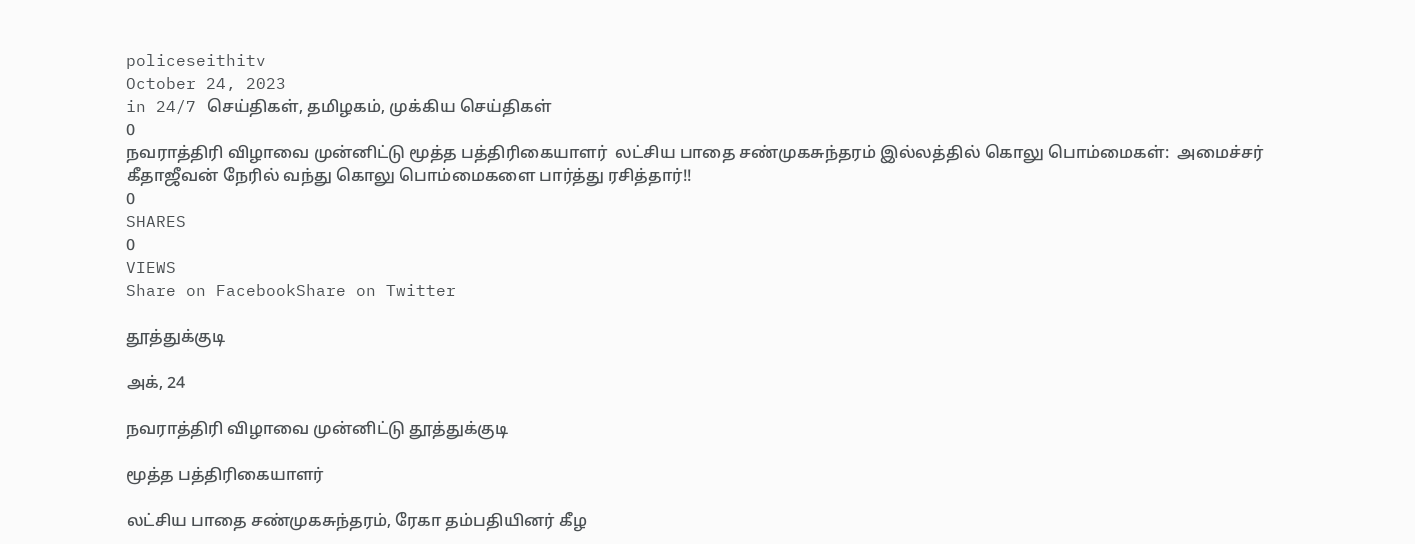policeseithitv
October 24, 2023
in 24/7 செய்திகள், தமிழகம், முக்கிய செய்திகள்
0
நவராத்திரி விழாவை முன்னிட்டு மூத்த பத்திரிகையாளர்  லட்சிய பாதை சண்முகசுந்தரம் இல்லத்தில் கொலு பொம்மைகள்:  அமைச்சர்   கீதாஜீவன் நேரில் வந்து கொலு பொம்மைகளை பார்த்து ரசித்தார்!!
0
SHARES
0
VIEWS
Share on FacebookShare on Twitter

தூத்துக்குடி

அக், 24

நவராத்திரி விழாவை முன்னிட்டு தூத்துக்குடி

மூத்த பத்திரிகையாளர்

லட்சிய பாதை சண்முகசுந்தரம், ரேகா தம்பதியினர் கீழ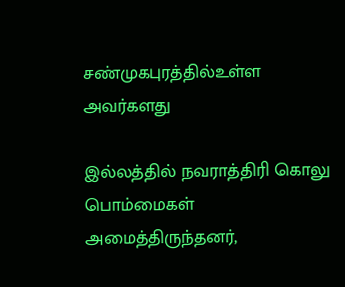சண்முகபுரத்தில்உள்ள அவர்களது

இல்லத்தில் நவராத்திரி கொலு பொம்மைகள் அமைத்திருந்தனர்,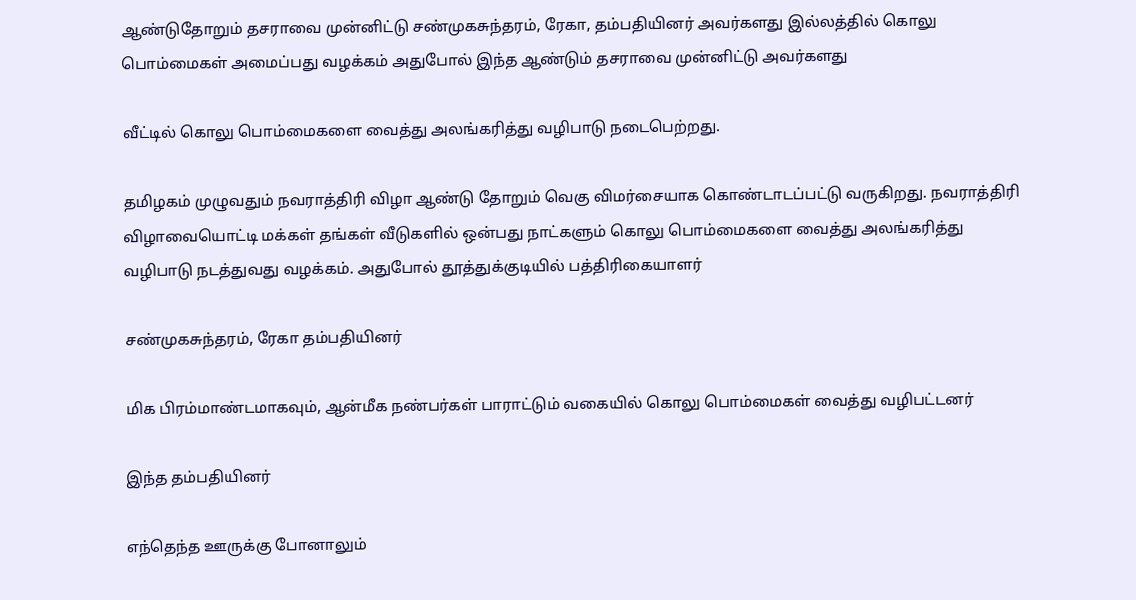ஆண்டுதோறும் தசராவை முன்னிட்டு சண்முகசுந்தரம், ரேகா, தம்பதியினர் அவர்களது இல்லத்தில் கொலு பொம்மைகள் அமைப்பது வழக்கம் அதுபோல் இந்த ஆண்டும் தசராவை முன்னிட்டு அவர்களது

வீட்டில் கொலு பொம்மைகளை வைத்து அலங்கரித்து வழிபாடு நடைபெற்றது.

தமிழகம் முழுவதும் நவராத்திரி விழா ஆண்டு தோறும் வெகு விமர்சையாக கொண்டாடப்பட்டு வருகிறது. நவராத்திரி விழாவையொட்டி மக்கள் தங்கள் வீடுகளில் ஒன்பது நாட்களும் கொலு பொம்மைகளை வைத்து அலங்கரித்து வழிபாடு நடத்துவது வழக்கம். அதுபோல் தூத்துக்குடியில் பத்திரிகையாளர்

சண்முகசுந்தரம், ரேகா தம்பதியினர்

மிக பிரம்மாண்டமாகவும், ஆன்மீக நண்பர்கள் பாராட்டும் வகையில் கொலு பொம்மைகள் வைத்து வழிபட்டனர்

இந்த தம்பதியினர்

எந்தெந்த ஊருக்கு போனாலும்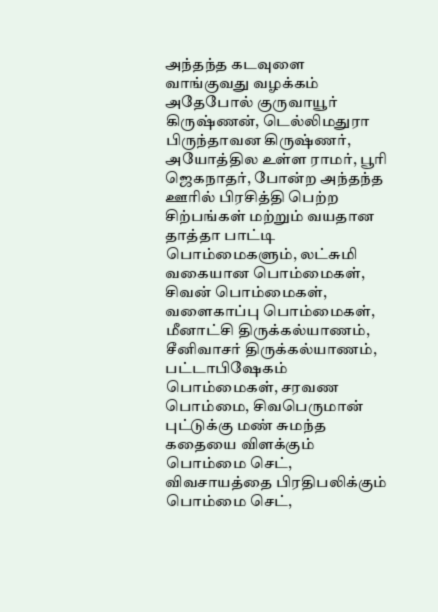அந்தந்த கடவுளை வாங்குவது வழக்கம் அதேபோல் குருவாயூர் கிருஷ்ணன், டெல்லிமதுரா பிருந்தாவன கிருஷ்ணர், அயோத்தில உள்ள ராமர், பூரி ஜெகநாதர், போன்ற அந்தந்த ஊரில் பிரசித்தி பெற்ற சிற்பங்கள் மற்றும் வயதான தாத்தா பாட்டி பொம்மைகளும், லட்சுமி வகையான பொம்மைகள், சிவன் பொம்மைகள், வளைகாப்பு பொம்மைகள், மீனாட்சி திருக்கல்யாணம், சீனிவாசர் திருக்கல்யாணம், பட்டாபிஷேகம் பொம்மைகள், சரவண பொம்மை, சிவபெருமான் புட்டுக்கு மண் சுமந்த கதையை விளக்கும் பொம்மை செட், விவசாயத்தை பிரதிபலிக்கும் பொம்மை செட்,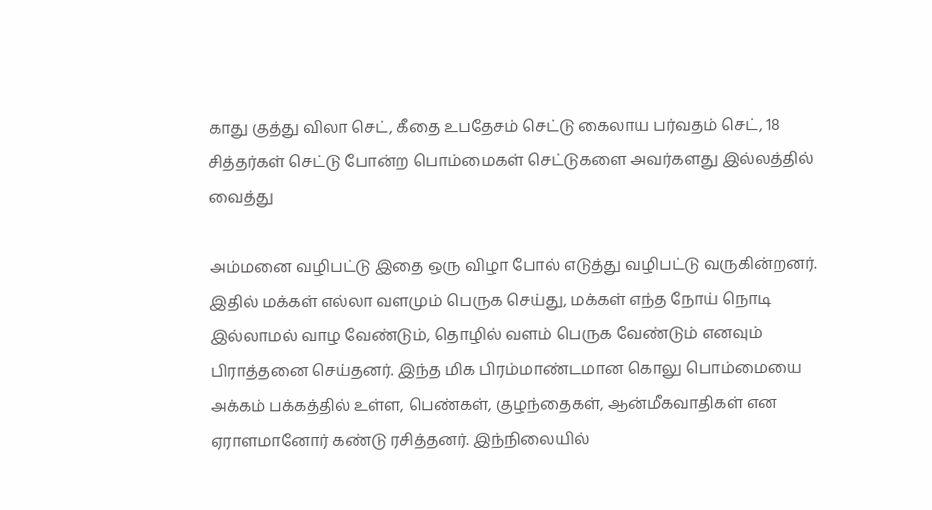காது குத்து விலா செட், கீதை உபதேசம் செட்டு கைலாய பர்வதம் செட், 18 சித்தர்கள் செட்டு போன்ற பொம்மைகள் செட்டுகளை அவர்களது இல்லத்தில் வைத்து

அம்மனை வழிபட்டு இதை ஒரு விழா போல் எடுத்து வழிபட்டு வருகின்றனர். இதில் மக்கள் எல்லா வளமும் பெருக செய்து, மக்கள் எந்த நோய் நொடி இல்லாமல் வாழ வேண்டும், தொழில் வளம் பெருக வேண்டும் எனவும் பிராத்தனை செய்தனர். இந்த மிக பிரம்மாண்டமான கொலு பொம்மையை அக்கம் பக்கத்தில் உள்ள, பெண்கள், குழந்தைகள், ஆன்மீகவாதிகள் என ஏராளமானோர் கண்டு ரசித்தனர். இந்நிலையில்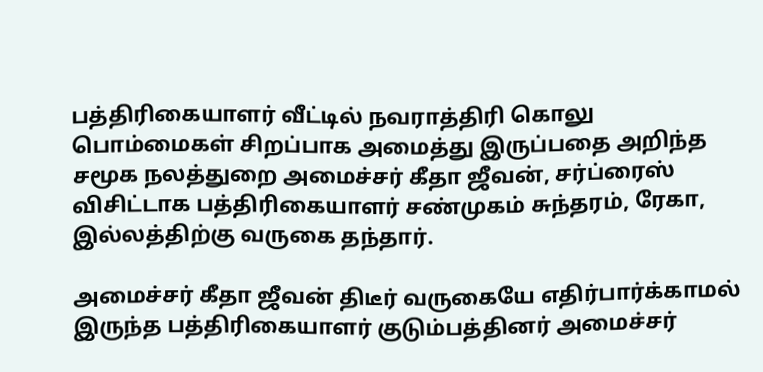பத்திரிகையாளர் வீட்டில் நவராத்திரி கொலு பொம்மைகள் சிறப்பாக அமைத்து இருப்பதை அறிந்த சமூக நலத்துறை அமைச்சர் கீதா ஜீவன், சர்ப்ரைஸ் விசிட்டாக பத்திரிகையாளர் சண்முகம் சுந்தரம், ரேகா, இல்லத்திற்கு வருகை தந்தார்.

அமைச்சர் கீதா ஜீவன் திடீர் வருகையே எதிர்பார்க்காமல் இருந்த பத்திரிகையாளர் குடும்பத்தினர் அமைச்சர்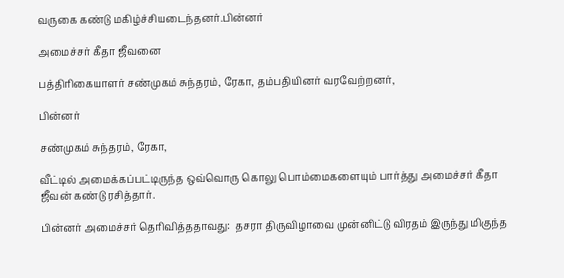வருகை கண்டு மகிழ்ச்சியடைந்தனர்.பின்னர்

அமைச்சர் கீதா ஜீவனை

பத்திரிகையாளர் சண்முகம் சுந்தரம், ரேகா, தம்பதியினர் வரவேற்றனர்,

பின்னர்

சண்முகம் சுந்தரம், ரேகா,

வீட்டில் அமைக்கப்பட்டிருந்த ஒவ்வொரு கொலு பொம்மைகளையும் பார்த்து அமைச்சர் கீதா ஜீவன் கண்டு ரசித்தார்.

பின்னர் அமைச்சர் தெரிவித்ததாவது:  தசரா திருவிழாவை முன்னிட்டு விரதம் இருந்து மிகுந்த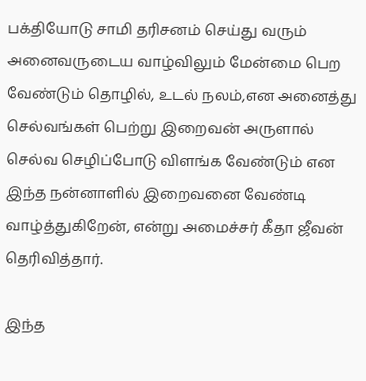பக்தியோடு சாமி தரிசனம் செய்து வரும் அனைவருடைய வாழ்விலும் மேன்மை பெற வேண்டும் தொழில், உடல் நலம்,என அனைத்து செல்வங்கள் பெற்று இறைவன் அருளால் செல்வ செழிப்போடு விளங்க வேண்டும் என இந்த நன்னாளில் இறைவனை வேண்டி வாழ்த்துகிறேன், என்று அமைச்சர் கீதா ஜீவன் தெரிவித்தார்.

இந்த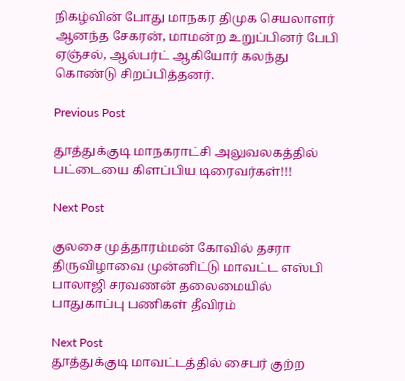நிகழ்வின் போது மாநகர திமுக செயலாளர் ஆனந்த சேகரன், மாமன்ற உறுப்பினர் பேபி ஏஞ்சல், ஆல்பர்ட் ஆகியோர் கலந்து கொண்டு சிறப்பித்தனர்.

Previous Post

தூத்துக்குடி மாநகராட்சி அலுவலகத்தில் பட்டையை கிளப்பிய டிரைவர்கள்!!!

Next Post

குலசை முத்தாரம்மன் கோவில் தசரா திருவிழாவை முன்னிட்டு மாவட்ட எஸ்பி பாலாஜி சரவணன் தலைமையில் பாதுகாப்பு பணிகள் தீவிரம்

Next Post
தூத்துக்குடி மாவட்டத்தில் சைபர் குற்ற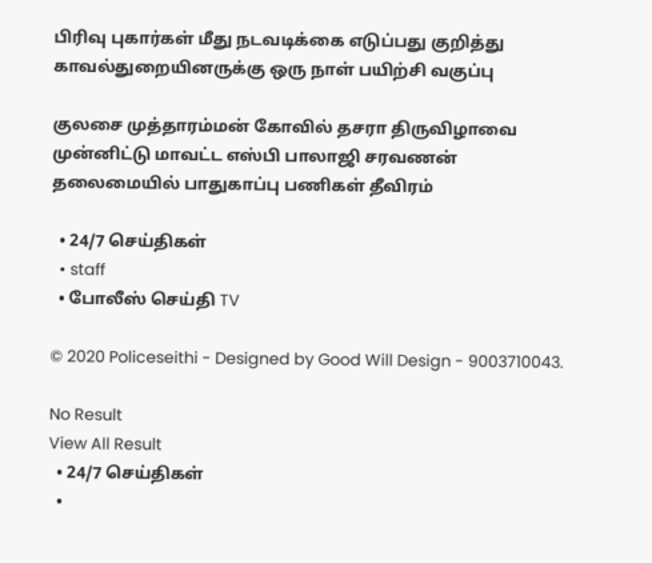பிரிவு புகார்கள் மீது நடவடிக்கை எடுப்பது குறித்து காவல்துறையினருக்கு ஒரு நாள் பயிற்சி வகுப்பு

குலசை முத்தாரம்மன் கோவில் தசரா திருவிழாவை முன்னிட்டு மாவட்ட எஸ்பி பாலாஜி சரவணன் தலைமையில் பாதுகாப்பு பணிகள் தீவிரம்

  • 24/7 செய்திகள்
  • staff
  • போலீஸ் செய்தி TV

© 2020 Policeseithi - Designed by Good Will Design - 9003710043.

No Result
View All Result
  • 24/7 செய்திகள்
  •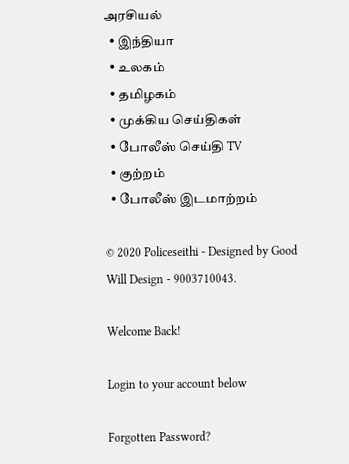அரசியல்
  • இந்தியா
  • உலகம்
  • தமிழகம்
  • முக்கிய செய்திகள்
  • போலீஸ் செய்தி TV
  • குற்றம்
  • போலீஸ் இடமாற்றம்

© 2020 Policeseithi - Designed by Good Will Design - 9003710043.

Welcome Back!

Login to your account below

Forgotten Password?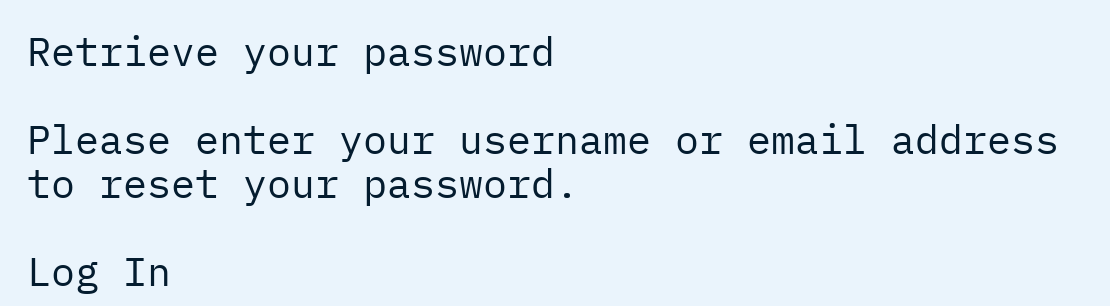Retrieve your password

Please enter your username or email address to reset your password.

Log In